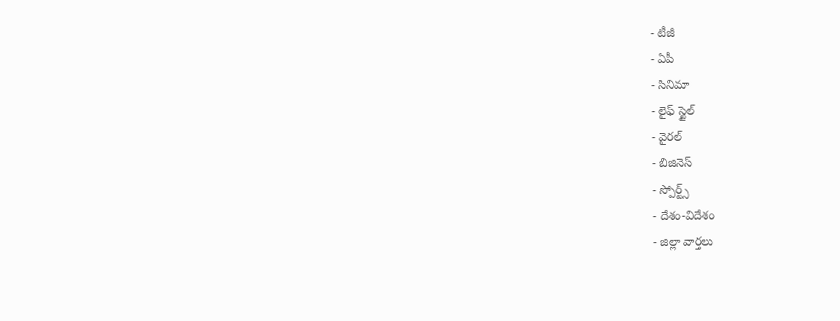- టీజీ
- ఏపీ
- సినిమా
- లైఫ్ స్టైల్
- వైరల్
- బిజినెస్
- స్పోర్ట్స్
- దేశం-విదేశం
- జిల్లా వార్తలు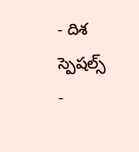- దిశ స్పెషల్స్
-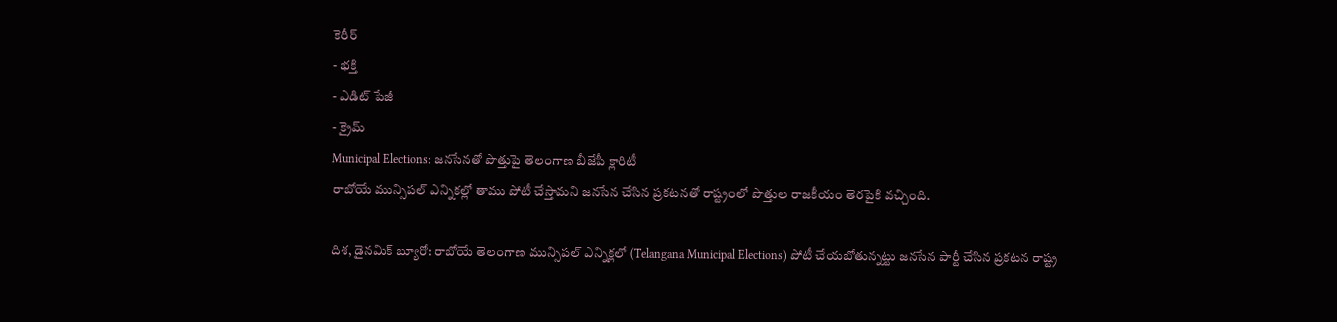కెరీర్
- భక్తి
- ఎడిట్ పేజీ
- క్రైమ్
Municipal Elections: జనసేనతో పొత్తుపై తెలంగాణ బీజేపీ క్లారిటీ
రాబోయే మున్సిపల్ ఎన్నికల్లో తాము పోటీ చేస్తామని జనసేన చేసిన ప్రకటనతో రాష్ట్రంలో పొత్తుల రాజకీయం తెరపైకి వచ్చింది.

దిశ, డైనమిక్ బ్యూరో: రాబోయే తెలంగాణ మున్సిపల్ ఎన్నిక్లలో (Telangana Municipal Elections) పోటీ చేయబోతున్నట్టు జనసేన పార్టీ చేసిన ప్రకటన రాష్ట్ర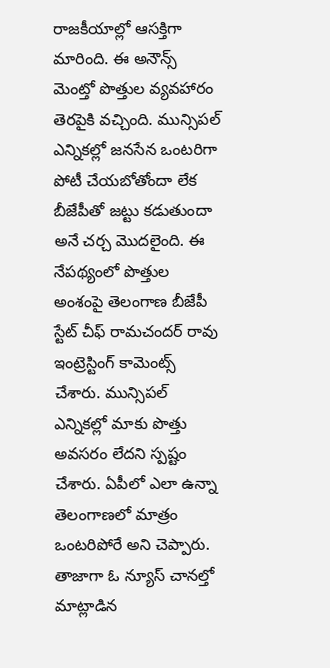రాజకీయాల్లో ఆసక్తిగా మారింది. ఈ అనౌన్స్ మెంట్తో పొత్తుల వ్యవహారం తెరపైకి వచ్చింది. మున్సిపల్ ఎన్నికల్లో జనసేన ఒంటరిగా పోటీ చేయబోతోందా లేక బీజేపీతో జట్టు కడుతుందా అనే చర్చ మొదలైంది. ఈ నేపథ్యంలో పొత్తుల అంశంపై తెలంగాణ బీజేపీ స్టేట్ చీఫ్ రామచందర్ రావు ఇంట్రెస్టింగ్ కామెంట్స్ చేశారు. మున్సిపల్ ఎన్నికల్లో మాకు పొత్తు అవసరం లేదని స్పష్టం చేశారు. ఏపీలో ఎలా ఉన్నా తెలంగాణలో మాత్రం ఒంటరిపోరే అని చెప్పారు. తాజాగా ఓ న్యూస్ చానల్తో మాట్లాడిన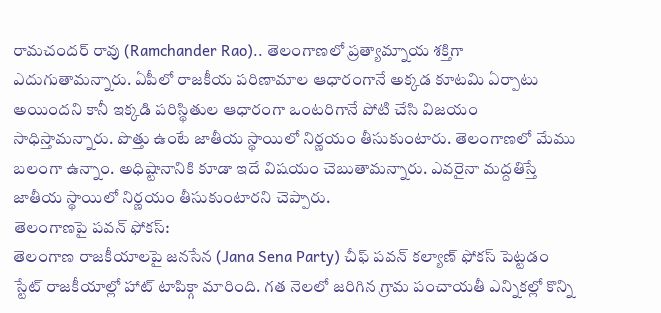రామచందర్ రావు (Ramchander Rao).. తెలంగాణలో ప్రత్యామ్నాయ శక్తిగా ఎదుగుతామన్నారు. ఏపీలో రాజకీయ పరిణామాల ఆధారంగానే అక్కడ కూటమి ఏర్పాటు అయిందని కానీ ఇక్కడి పరిస్థితుల ఆధారంగా ఒంటరిగానే పోటి చేసి విజయం సాధిస్తామన్నారు. పొత్తు ఉంటే జాతీయ స్థాయిలో నిర్ణయం తీసుకుంటారు. తెలంగాణలో మేము బలంగా ఉన్నాం. అధిష్టానానికి కూడా ఇదే విషయం చెబుతామన్నారు. ఎవరైనా మద్దతిస్తే జాతీయ స్థాయిలో నిర్ణయం తీసుకుంటారని చెప్పారు.
తెలంగాణపై పవన్ ఫోకస్:
తెలంగాణ రాజకీయాలపై జనసేన (Jana Sena Party) చీఫ్ పవన్ కల్యాణ్ ఫోకస్ పెట్టడం స్టేట్ రాజకీయాల్లో హాట్ టాపిక్గా మారింది. గత నెలలో జరిగిన గ్రామ పంచాయతీ ఎన్నికల్లో కొన్ని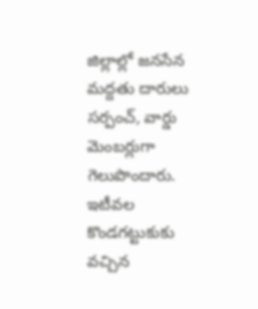జిల్లాల్లో జనసేన మద్దతు దారులు సర్పంచ్, వార్డు మెంబర్లుగా గెలుపొందారు. ఇటీవల కొండగట్టుకుకు వచ్చిన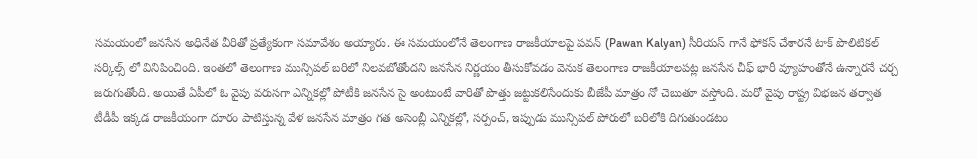సమయంలో జనసేన అధినేత వీరితో ప్రత్యేకంగా సమావేశం అయ్యారు. ఈ సమయంలోనే తెలంగాణ రాజకీయాలపై పవన్ (Pawan Kalyan) సీరియస్ గానే ఫోకస్ చేశారనే టాక్ పొలిటికల్ సర్కిల్స్ లో వినిపించింది. ఇంతలో తెలంగాణ మున్సిపల్ బరిలో నిలవబోతోందని జనసేన నిర్ణయం తీసుకోవడం వెనుక తెలంగాణ రాజకీయాలపట్ల జనసేన చీఫ్ భారీ వ్యూహంతోనే ఉన్నారనే చర్చ జరుగుతోంది. అయితే ఏపీలో ఓ వైపు వరుసగా ఎన్నికల్లో పోటీకి జనసేన సై అంటుంటే వారితో పొత్తు జట్టుకలిసేందుకు బీజేపీ మాత్రం నో చెబుతూ వస్తోంది. మరో వైపు రాష్ట్ర విభజన తర్వాత టీడీపీ ఇక్కడ రాజకీయంగా దూరం పాటిస్తున్న వేళ జనసేన మాత్రం గత అసెంబ్లీ ఎన్నికల్లో, సర్పంచ్, ఇప్పుడు మున్సిపల్ పోరులో బరిలోకి దిగుతుండటం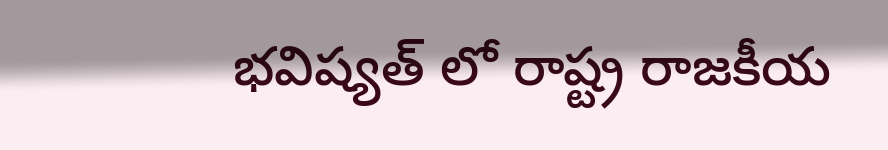భవిష్యత్ లో రాష్ట్ర రాజకీయ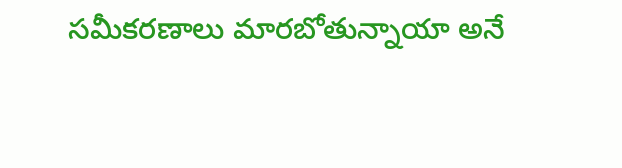సమీకరణాలు మారబోతున్నాయా అనే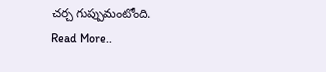చర్చ గుప్పుమంటోంది.
Read More..